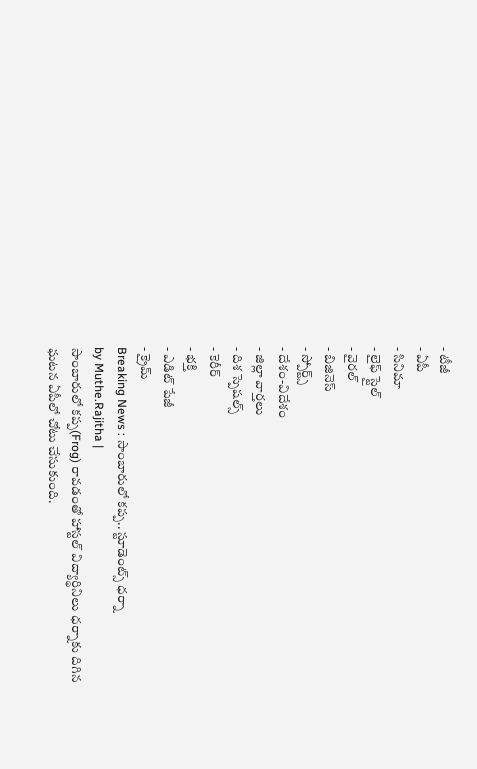- టీజీ
- ఏపీ
- సినిమా
- లైఫ్ స్టైల్
- వైరల్
- బిజినెస్
- స్పోర్ట్స్
- దేశం-విదేశం
- జిల్లా వార్తలు
- దిశ స్పెషల్స్
- కెరీర్
- భక్తి
- ఎడిట్ పేజీ
- క్రైమ్
Breaking News : సాంబారులో కప్ప.. స్టూడెంట్స్ ధర్నా
by Muthe.Rajitha |
సాంబారులో కప్ప(Frog) రావడంతో హాస్టల్ విద్యార్థినిలు ధర్నాకు దిగిన ఘటన ఏపీలో చోటు చేసుకుంది.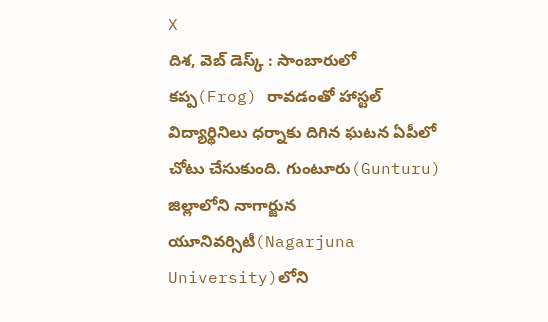X
దిశ, వెబ్ డెస్క్ : సాంబారులో కప్ప(Frog) రావడంతో హాస్టల్ విద్యార్థినిలు ధర్నాకు దిగిన ఘటన ఏపీలో చోటు చేసుకుంది. గుంటూరు(Gunturu) జిల్లాలోని నాగార్జున యూనివర్సిటీ(Nagarjuna University)లోని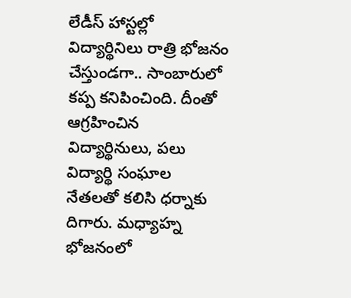లేడీస్ హాస్టల్లో విద్యార్థినిలు రాత్రి భోజనం చేస్తుండగా.. సాంబారులో కప్ప కనిపించింది. దీంతో ఆగ్రహించిన విద్యార్థినులు, పలు విద్యార్థి సంఘాల నేతలతో కలిసి ధర్నాకు దిగారు. మధ్యాహ్న భోజనంలో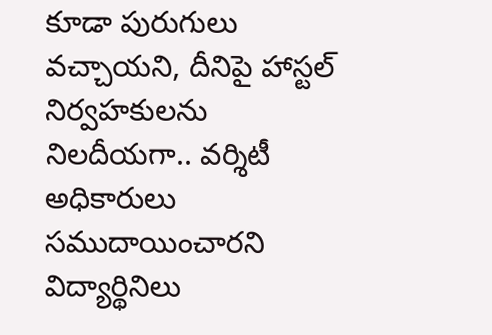కూడా పురుగులు వచ్చాయని, దీనిపై హాస్టల్ నిర్వహకులను నిలదీయగా.. వర్శిటీ అధికారులు సముదాయించారని విద్యార్థినిలు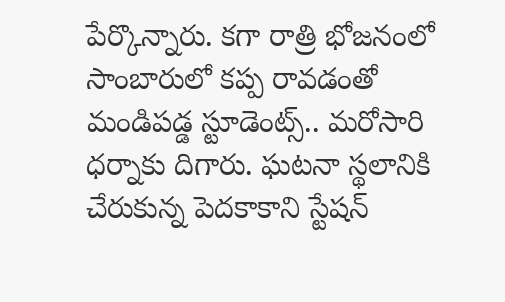పేర్కొన్నారు. కగా రాత్రి భోజనంలో సాంబారులో కప్ప రావడంతో మండిపడ్డ స్టూడెంట్స్.. మరోసారి ధర్నాకు దిగారు. ఘటనా స్థలానికి చేరుకున్న పెదకాకాని స్టేషన్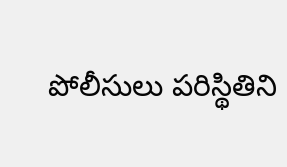పోలీసులు పరిస్థితిని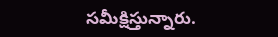సమీక్షిస్తున్నారు.